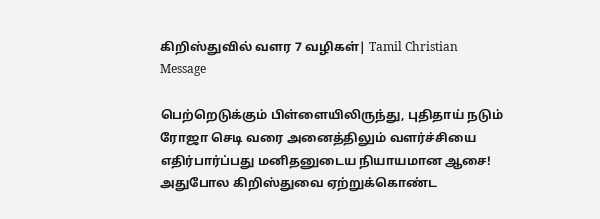கிறிஸ்துவில் வளர 7 வழிகள்| Tamil Christian Message

பெற்றெடுக்கும் பிள்ளையிலிருந்து, புதிதாய் நடும் ரோஜா செடி வரை அனைத்திலும் வளர்ச்சியை எதிர்பார்ப்பது மனிதனுடைய நியாயமான ஆசை! அதுபோல கிறிஸ்துவை ஏற்றுக்கொண்ட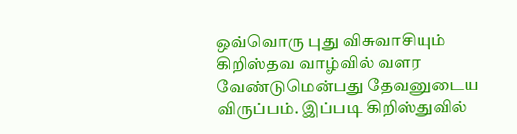ஒவ்வொரு புது விசுவாசியும் கிறிஸ்தவ வாழ்வில் வளர வேண்டுமென்பது தேவனுடைய விருப்பம். இப்படி கிறிஸ்துவில்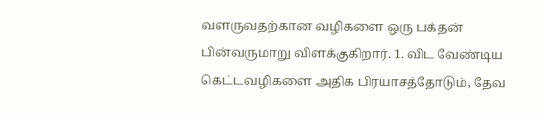வளருவதற்கான வழிகளை ஒரு பக்தன் பின்வருமாறு விளக்குகிறார். 1. விட வேண்டிய கெட்டவழிகளை அதிக பிரயாசத்தோடும், தேவ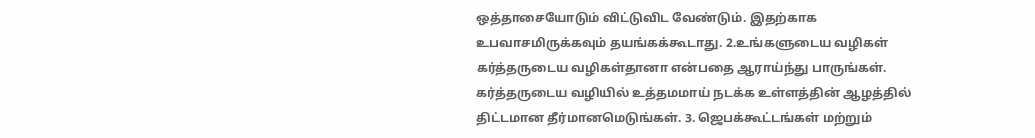ஒத்தாசையோடும் விட்டுவிட வேண்டும். இதற்காக உபவாசமிருக்கவும் தயங்கக்கூடாது. 2.உங்களுடைய வழிகள் கர்த்தருடைய வழிகள்தானா என்பதை ஆராய்ந்து பாருங்கள். கர்த்தருடைய வழியில் உத்தமமாய் நடக்க உள்ளத்தின் ஆழத்தில் திட்டமான தீர்மானமெடுங்கள். 3. ஜெபக்கூட்டங்கள் மற்றும்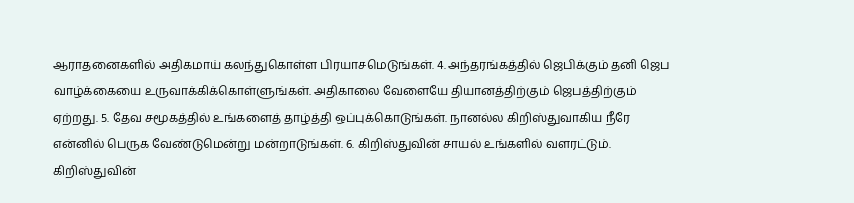ஆராதனைகளில் அதிகமாய் கலந்துகொள்ள பிரயாசமெடுங்கள். 4. அந்தரங்கத்தில் ஜெபிக்கும் தனி ஜெப வாழ்க்கையை உருவாக்கிக்கொள்ளுங்கள். அதிகாலை வேளையே தியானத்திற்கும் ஜெபத்திற்கும் ஏற்றது. 5. தேவ சமூகத்தில் உங்களைத் தாழ்த்தி ஒப்புக்கொடுங்கள். நானல்ல கிறிஸ்துவாகிய நீரே என்னில் பெருக வேண்டுமென்று மன்றாடுங்கள். 6. கிறிஸ்துவின் சாயல் உங்களில் வளரட்டும். கிறிஸ்துவின்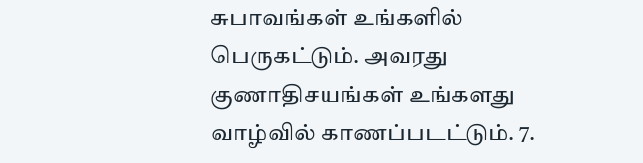சுபாவங்கள் உங்களில் பெருகட்டும். அவரது குணாதிசயங்கள் உங்களது வாழ்வில் காணப்படட்டும். 7.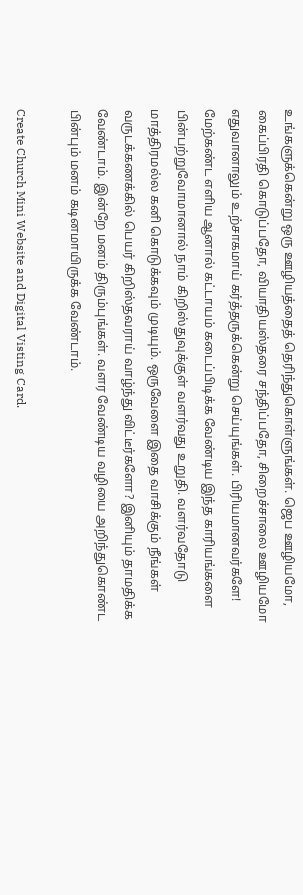உங்களுக்கென்று ஒரு ஊழியத்தைத் தெரிந்துகொள்ளுங்கள். ஜெப ஊழியமோ, கைப்பிரதி கொடுப்பதோ, வியாதியஸ்தரை சந்திப்பதோ, சிறைச்சாலை ஊழியமோ எதுவானாலும் உற்சாகமாய் கர்த்தருக்கென்று செய்யுங்கள். பிரியமானவர்களே! மேற்கண்ட எளிய ஆனால் கட்டாயம் கடைப்பிடிக்க வேண்டிய இந்த காரியங்களை பின்பற்றுவோமானால் நாம் கிறிஸ்துவுக்குள் வளர்வது உறுதி. வளர்வதோடு மாத்திரமல்ல கனி கொடுக்கவும் முடியும். ஒருவேளை இதை வாசிக்கும் நீங்கள் வருடக்கணக்கில் பெயர் கிறிஸ்தவராய் வாழ்ந்து விட்டீர்களோ? இனியும் தாமதிக்க வேண்டாம். இன்றே மனம் திரும்புங்கள். வளர வேண்டிய வழியை அறிந்துகொண்ட பின்பும் மனம் கடினமாயிருக்க வேண்டாம்.

Create Church Mini Website and Digital Visting Card.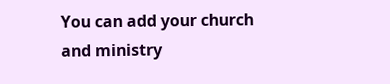You can add your church and ministry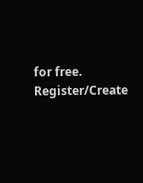for free.
Register/Create